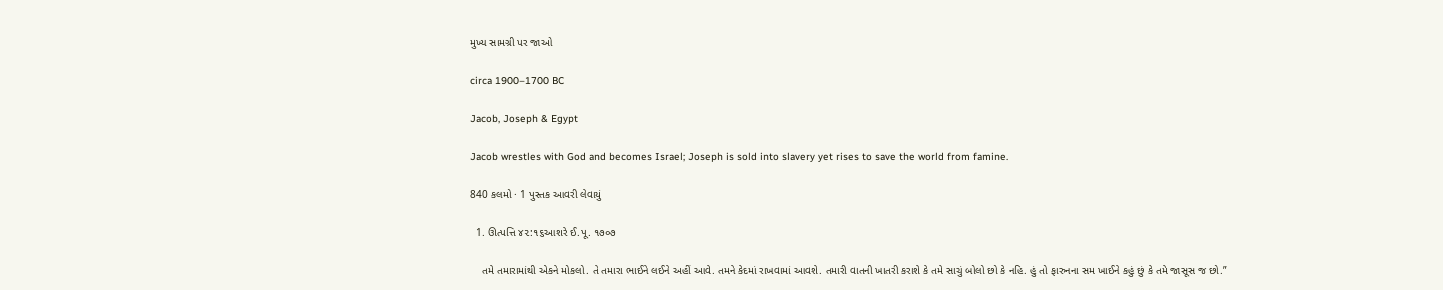મુખ્ય સામગ્રી પર જાઓ

circa 1900–1700 BC

Jacob, Joseph & Egypt

Jacob wrestles with God and becomes Israel; Joseph is sold into slavery yet rises to save the world from famine.

840 કલમો · 1 પુસ્તક આવરી લેવાયું

  1. ઊત્પત્તિ ૪૨:૧૬આશરે ઈ.પૂ. ૧૭૦૭

    તમે તમારામાંથી એકને મોકલો. તે તમારા ભાઈને લઈને અહીં આવે. તમને કેદમાં રાખવામાં આવશે. તમારી વાતની ખાતરી કરાશે કે તમે સાચું બોલો છો કે નહિ. હું તો ફારુનના સમ ખાઈને કહું છું કે તમે જાસૂસ જ છો.”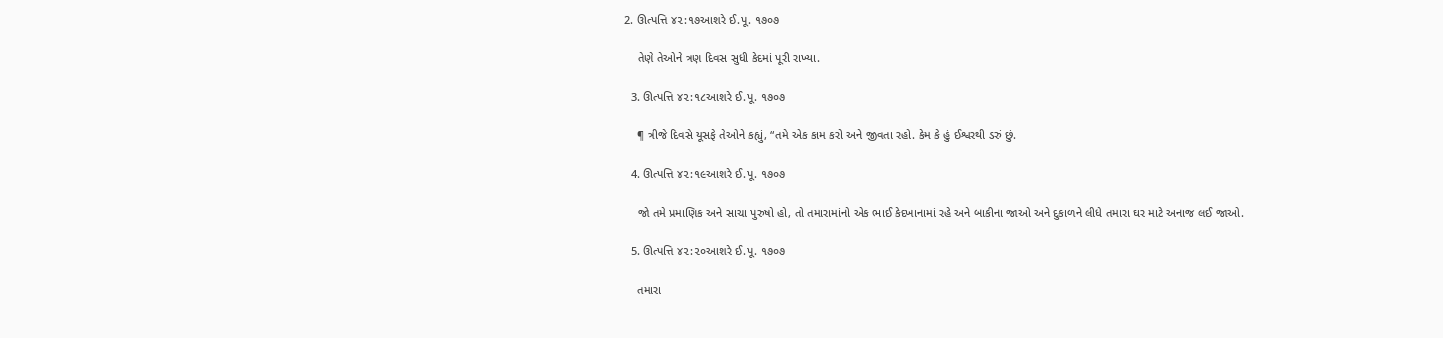2. ઊત્પત્તિ ૪૨:૧૭આશરે ઈ.પૂ. ૧૭૦૭

    તેણે તેઓને ત્રણ દિવસ સુધી કેદમાં પૂરી રાખ્યા.

  3. ઊત્પત્તિ ૪૨:૧૮આશરે ઈ.પૂ. ૧૭૦૭

    ¶ ત્રીજે દિવસે યૂસફે તેઓને કહ્યું, “તમે એક કામ કરો અને જીવતા રહો. કેમ કે હું ઈશ્વરથી ડરું છું.

  4. ઊત્પત્તિ ૪૨:૧૯આશરે ઈ.પૂ. ૧૭૦૭

    જો તમે પ્રમાણિક અને સાચા પુરુષો હો, તો તમારામાંનો એક ભાઈ કેદખાનામાં રહે અને બાકીના જાઓ અને દુકાળને લીધે તમારા ઘર માટે અનાજ લઈ જાઓ.

  5. ઊત્પત્તિ ૪૨:૨૦આશરે ઈ.પૂ. ૧૭૦૭

    તમારા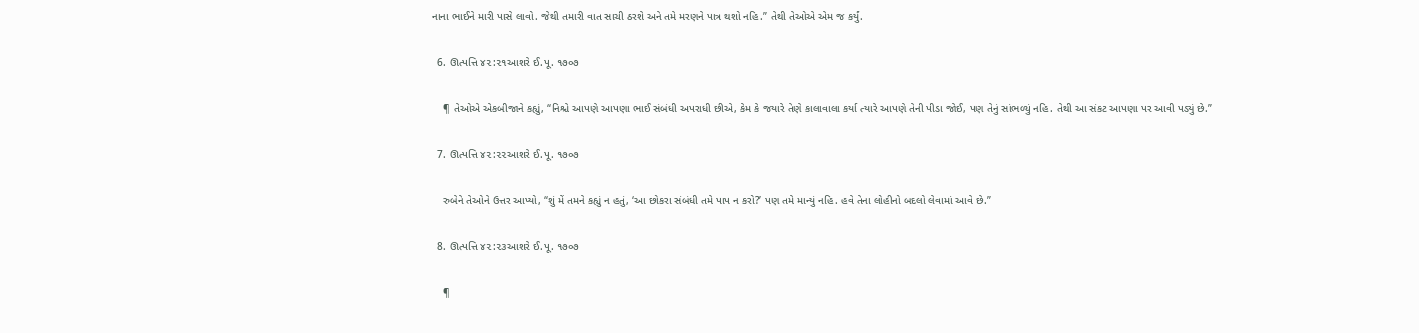નાના ભાઈને મારી પાસે લાવો. જેથી તમારી વાત સાચી ઠરશે અને તમે મરણને પાત્ર થશો નહિ.” તેથી તેઓએ એમ જ કર્યું.

  6. ઊત્પત્તિ ૪૨:૨૧આશરે ઈ.પૂ. ૧૭૦૭

    ¶ તેઓએ એકબીજાને કહ્યું, “નિશ્ચે આપણે આપણા ભાઈ સંબંધી અપરાધી છીએ, કેમ કે જયારે તેણે કાલાવાલા કર્યા ત્યારે આપણે તેની પીડા જોઈ, પણ તેનું સાંભળ્યું નહિ. તેથી આ સંકટ આપણા પર આવી પડ્યું છે.”

  7. ઊત્પત્તિ ૪૨:૨૨આશરે ઈ.પૂ. ૧૭૦૭

    રુબેને તેઓને ઉત્તર આપ્યો, “શું મેં તમને કહ્યું ન હતું, ‘આ છોકરા સંબંધી તમે પાપ ન કરો?’ પણ તમે માન્યું નહિ. હવે તેના લોહીનો બદલો લેવામાં આવે છે.”

  8. ઊત્પત્તિ ૪૨:૨૩આશરે ઈ.પૂ. ૧૭૦૭

    ¶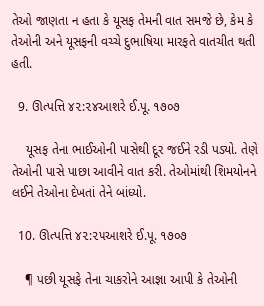તેઓ જાણતા ન હતા કે યૂસફ તેમની વાત સમજે છે, કેમ કે તેઓની અને યૂસફની વચ્ચે દુભાષિયા મારફતે વાતચીત થતી હતી.

  9. ઊત્પત્તિ ૪૨:૨૪આશરે ઈ.પૂ. ૧૭૦૭

    યૂસફ તેના ભાઈઓની પાસેથી દૂર જઈને રડી પડ્યો. તેણે તેઓની પાસે પાછા આવીને વાત કરી. તેઓમાંથી શિમયોનને લઈને તેઓના દેખતાં તેને બાંધ્યો.

  10. ઊત્પત્તિ ૪૨:૨૫આશરે ઈ.પૂ. ૧૭૦૭

    ¶ પછી યૂસફે તેના ચાકરોને આજ્ઞા આપી કે તેઓની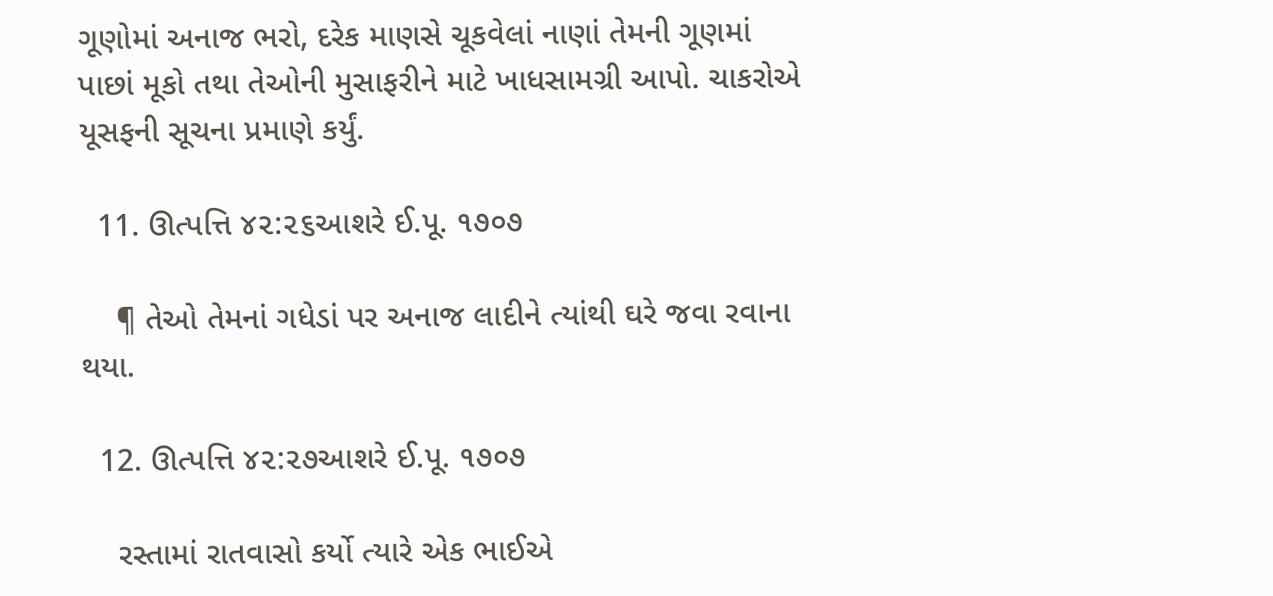ગૂણોમાં અનાજ ભરો, દરેક માણસે ચૂકવેલાં નાણાં તેમની ગૂણમાં પાછાં મૂકો તથા તેઓની મુસાફરીને માટે ખાધસામગ્રી આપો. ચાકરોએ યૂસફની સૂચના પ્રમાણે કર્યું.

  11. ઊત્પત્તિ ૪૨:૨૬આશરે ઈ.પૂ. ૧૭૦૭

    ¶ તેઓ તેમનાં ગધેડાં પર અનાજ લાદીને ત્યાંથી ઘરે જવા રવાના થયા.

  12. ઊત્પત્તિ ૪૨:૨૭આશરે ઈ.પૂ. ૧૭૦૭

    રસ્તામાં રાતવાસો કર્યો ત્યારે એક ભાઈએ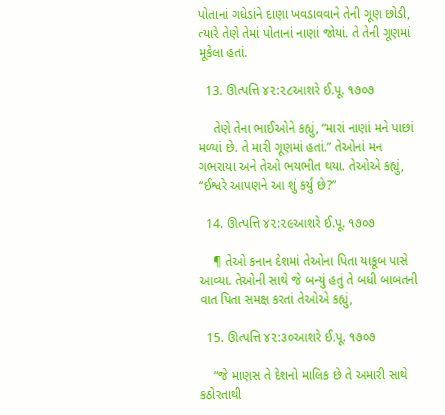પોતાનાં ગધેડાંને દાણા ખવડાવવાને તેની ગૂણ છોડી, ત્યારે તેણે તેમાં પોતાનાં નાણાં જોયાં. તે તેની ગૂણમાં મૂકેલા હતાં.

  13. ઊત્પત્તિ ૪૨:૨૮આશરે ઈ.પૂ. ૧૭૦૭

    તેણે તેના ભાઈઓને કહ્યું, “મારાં નાણાં મને પાછાં મળ્યાં છે. તે મારી ગૂણમાં હતાં.” તેઓનાં મન ગભરાયા અને તેઓ ભયભીત થયા. તેઓએ કહ્યું, “ઈશ્વરે આપણને આ શું કર્યું છે?”

  14. ઊત્પત્તિ ૪૨:૨૯આશરે ઈ.પૂ. ૧૭૦૭

    ¶ તેઓ કનાન દેશમાં તેઓના પિતા યાકૂબ પાસે આવ્યા. તેઓની સાથે જે બન્યું હતું તે બધી બાબતની વાત પિતા સમક્ષ કરતાં તેઓએ કહ્યું,

  15. ઊત્પત્તિ ૪૨:૩૦આશરે ઈ.પૂ. ૧૭૦૭

    “જે માણસ તે દેશનો માલિક છે તે અમારી સાથે કઠોરતાથી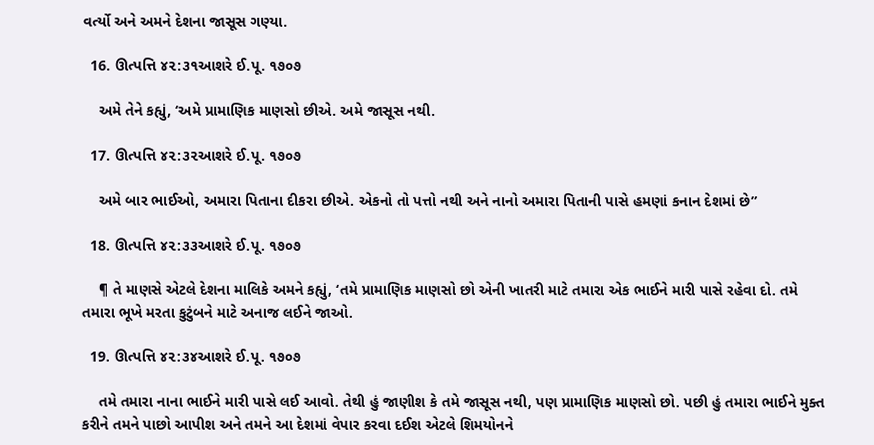વર્ત્યો અને અમને દેશના જાસૂસ ગણ્યા.

  16. ઊત્પત્તિ ૪૨:૩૧આશરે ઈ.પૂ. ૧૭૦૭

    અમે તેને કહ્યું, ‘અમે પ્રામાણિક માણસો છીએ. અમે જાસૂસ નથી.

  17. ઊત્પત્તિ ૪૨:૩૨આશરે ઈ.પૂ. ૧૭૦૭

    અમે બાર ભાઈઓ, અમારા પિતાના દીકરા છીએ. એકનો તો પત્તો નથી અને નાનો અમારા પિતાની પાસે હમણાં કનાન દેશમાં છે”

  18. ઊત્પત્તિ ૪૨:૩૩આશરે ઈ.પૂ. ૧૭૦૭

    ¶ તે માણસે એટલે દેશના માલિકે અમને કહ્યું, ‘તમે પ્રામાણિક માણસો છો એની ખાતરી માટે તમારા એક ભાઈને મારી પાસે રહેવા દો. તમે તમારા ભૂખે મરતા કુટુંબને માટે અનાજ લઈને જાઓ.

  19. ઊત્પત્તિ ૪૨:૩૪આશરે ઈ.પૂ. ૧૭૦૭

    તમે તમારા નાના ભાઈને મારી પાસે લઈ આવો. તેથી હું જાણીશ કે તમે જાસૂસ નથી, પણ પ્રામાણિક માણસો છો. પછી હું તમારા ભાઈને મુક્ત કરીને તમને પાછો આપીશ અને તમને આ દેશમાં વેપાર કરવા દઈશ એટલે શિમયોનને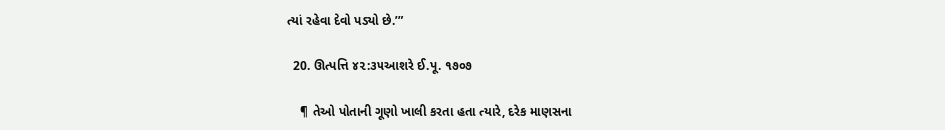ત્યાં રહેવા દેવો પડ્યો છે.’”

  20. ઊત્પત્તિ ૪૨:૩૫આશરે ઈ.પૂ. ૧૭૦૭

    ¶ તેઓ પોતાની ગૂણો ખાલી કરતા હતા ત્યારે, દરેક માણસના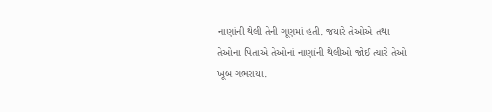નાણાંની થેલી તેની ગૂણમાં હતી. જયારે તેઓએ તથા તેઓના પિતાએ તેઓનાં નાણાંની થેલીઓ જોઈ ત્યારે તેઓ ખૂબ ગભરાયા.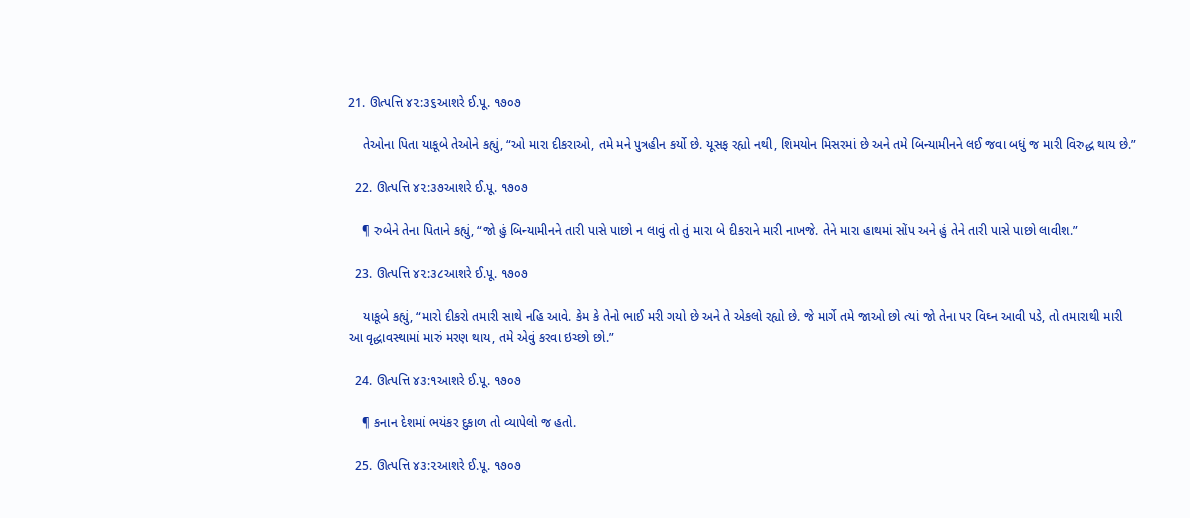21. ઊત્પત્તિ ૪૨:૩૬આશરે ઈ.પૂ. ૧૭૦૭

    તેઓના પિતા યાકૂબે તેઓને કહ્યું, “ઓ મારા દીકરાઓ, તમે મને પુત્રહીન કર્યો છે. યૂસફ રહ્યો નથી, શિમયોન મિસરમાં છે અને તમે બિન્યામીનને લઈ જવા બધું જ મારી વિરુદ્ધ થાય છે.”

  22. ઊત્પત્તિ ૪૨:૩૭આશરે ઈ.પૂ. ૧૭૦૭

    ¶ રુબેને તેના પિતાને કહ્યું, “જો હું બિન્યામીનને તારી પાસે પાછો ન લાવું તો તું મારા બે દીકરાને મારી નાખજે. તેને મારા હાથમાં સોંપ અને હું તેને તારી પાસે પાછો લાવીશ.”

  23. ઊત્પત્તિ ૪૨:૩૮આશરે ઈ.પૂ. ૧૭૦૭

    યાકૂબે કહ્યું, “મારો દીકરો તમારી સાથે નહિ આવે. કેમ કે તેનો ભાઈ મરી ગયો છે અને તે એકલો રહ્યો છે. જે માર્ગે તમે જાઓ છો ત્યાં જો તેના પર વિઘ્ન આવી પડે, તો તમારાથી મારી આ વૃદ્ધાવસ્થામાં મારું મરણ થાય, તમે એવું કરવા ઇચ્છો છો.”

  24. ઊત્પત્તિ ૪૩:૧આશરે ઈ.પૂ. ૧૭૦૭

    ¶ કનાન દેશમાં ભયંકર દુકાળ તો વ્યાપેલો જ હતો.

  25. ઊત્પત્તિ ૪૩:૨આશરે ઈ.પૂ. ૧૭૦૭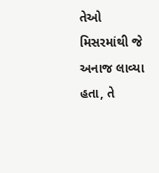તેઓ મિસરમાંથી જે અનાજ લાવ્યા હતા, તે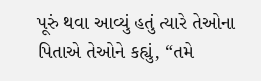પૂરું થવા આવ્યું હતું ત્યારે તેઓના પિતાએ તેઓને કહ્યું, “તમે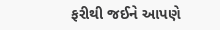ફરીથી જઈને આપણે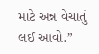માટે અન્ન વેચાતું લઈ આવો.”